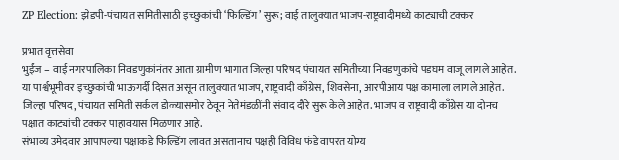ZP Election: झेडपी-पंचायत समितीसाठी इच्छुकांची ‘फिल्डिंग’ सुरू; वाई तालुक्यात भाजप-राष्ट्रवादीमध्ये काट्याची टक्कर

प्रभात वृत्तसेवा
भुईंज – वाई नगरपालिका निवडणुकांनंतर आता ग्रामीण भागात जिल्हा परिषद पंचायत समितीच्या निवडणुकांचे पडघम वाजू लागले आहेत. या पार्श्वभूमीवर इच्छुकांची भाऊगर्दी दिसत असून तालुक्यात भाजप, राष्ट्रवादी काँग्रेस, शिवसेना, आरपीआय पक्ष कामाला लागले आहेत. जिल्हा परिषद, पंचायत समिती सर्कल डोळ्यासमोर ठेवून नेतेमंडळींनी संवाद दौरे सुरू केले आहेत. भाजप व राष्ट्रवादी काँग्रेस या दोनच पक्षात काट्यांची टक्कर पाहावयास मिळणार आहे.
संभाव्य उमेदवार आपापल्या पक्षाकडे फिल्डिंग लावत असतानाच पक्षही विविध फंडे वापरत योग्य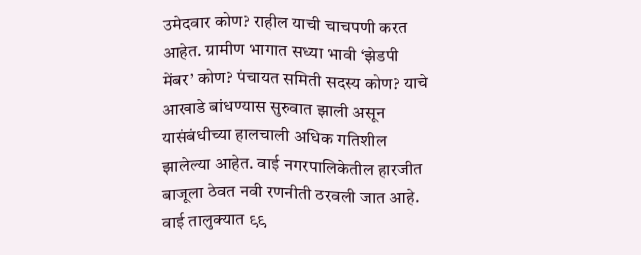उमेदवार कोण? राहील याची चाचपणी करत आहेत. ग्रामीण भागात सध्या भावी ‘झेडपी मेंबर’ कोण? पंचायत समिती सदस्य कोण? याचे आखाडे बांधण्यास सुरुवात झाली असून यासंबंधीच्या हालचाली अधिक गतिशील झालेल्या आहेत. वाई नगरपालिकेतील हारजीत बाजूला ठेवत नवी रणनीती ठरवली जात आहे.
वाई तालुक्यात ९९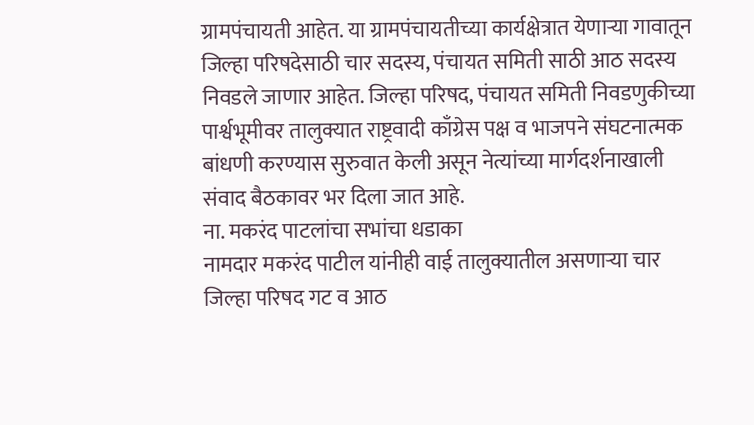ग्रामपंचायती आहेत. या ग्रामपंचायतीच्या कार्यक्षेत्रात येणाऱ्या गावातून जिल्हा परिषदेसाठी चार सदस्य, पंचायत समिती साठी आठ सदस्य निवडले जाणार आहेत. जिल्हा परिषद, पंचायत समिती निवडणुकीच्या पार्श्वभूमीवर तालुक्यात राष्ट्रवादी काँग्रेस पक्ष व भाजपने संघटनात्मक बांधणी करण्यास सुरुवात केली असून नेत्यांच्या मार्गदर्शनाखाली संवाद बैठकावर भर दिला जात आहे.
ना. मकरंद पाटलांचा सभांचा धडाका
नामदार मकरंद पाटील यांनीही वाई तालुक्यातील असणाऱ्या चार जिल्हा परिषद गट व आठ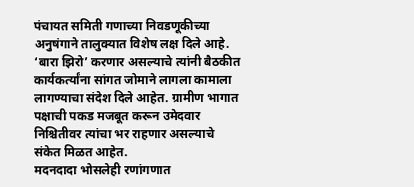पंचायत समिती गणाच्या निवडणूकीच्या अनुषंगाने तालुक्यात विशेष लक्ष दिले आहे. ‘बारा झिरो’ करणार असल्याचे त्यांनी बैठकीत कार्यकर्त्यांना सांगत जोमाने लागला कामाला लागण्याचा संदेश दिले आहेत. ग्रामीण भागात पक्षाची पकड मजबूत करून उमेदवार निश्चितीवर त्यांचा भर राहणार असल्याचे संकेत मिळत आहेत.
मदनदादा भोसलेही रणांगणात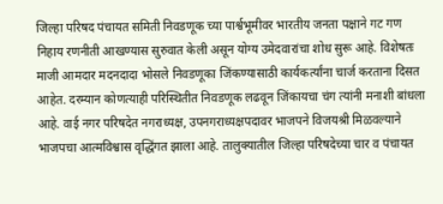जिल्हा परिषद पंचायत समिती निवडणूक च्या पार्श्वभूमीवर भारतीय जनता पक्षाने गट गण निहाय रणनीती आखण्यास सुरुवात केली असून योग्य उमेदवारांचा शोध सुरू आहे. विशेषतः माजी आमदार मदनदादा भोसले निवडणूका जिंकण्यासाठी कार्यकर्त्यांना चार्ज करताना दिसत आहेत. दरम्यान कोणत्याही परिस्थितीत निवडणूक लढवून जिंकायचा चंग त्यांनी मनाशी बांधला आहे. वाई नगर परिषदेत नगराध्यक्ष, उपनगराध्यक्षपदावर भाजपने विजयश्री मिळवल्याने भाजपचा आत्मविश्वास वृद्धिंगत झाला आहे. तालुक्यातील जिल्हा परिषदेच्या चार व पंचायत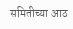समितीच्या आठ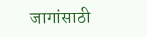जागांसाठी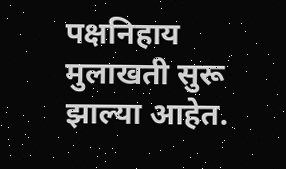पक्षनिहाय मुलाखती सुरू झाल्या आहेत.